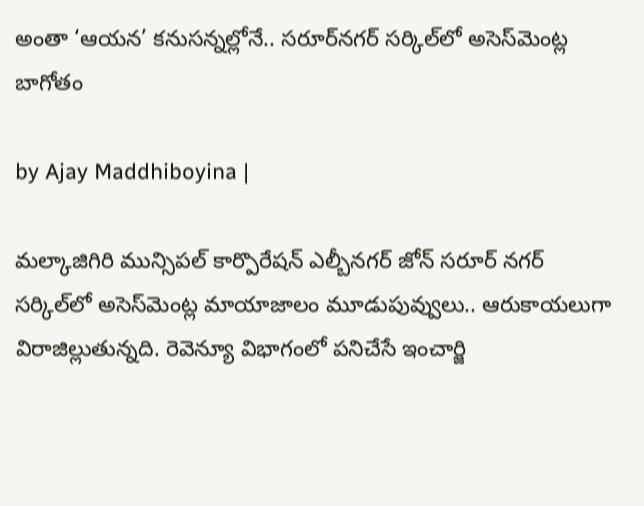అంతా ‘ఆయన’ కనుసన్నల్లోనే.. సరూర్‌నగర్ సర్కిల్‌లో అసెస్‌మెంట్ల బాగోతం

by Ajay Maddhiboyina |

మల్కాజిగిరి మున్సిపల్ కార్పొరేషన్ ఎల్బీనగర్ జోన్ సరూర్ నగర్ సర్కిల్‌లో అసెస్‌మెంట్ల మాయాజాలం మూడుపువ్వులు.. ఆరుకాయలుగా విరాజిల్లుతున్నది. రెవెన్యూ విభాగంలో పనిచేసే ఇంచార్జి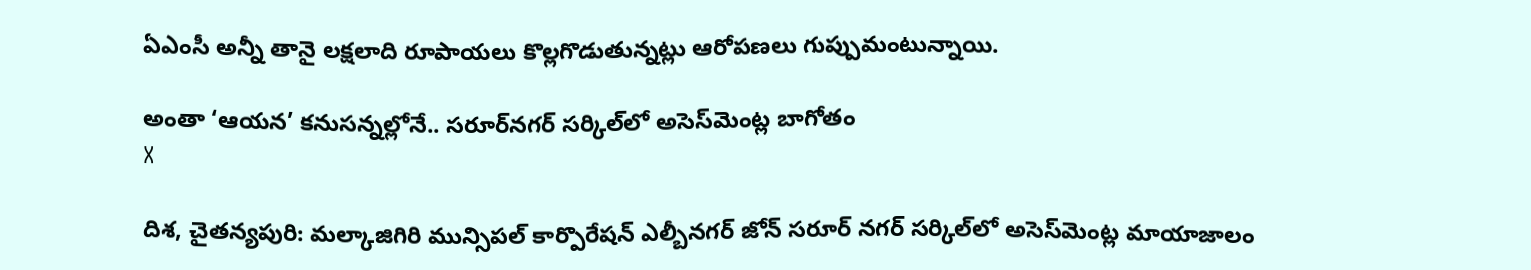ఏఎంసీ అన్నీ తానై లక్షలాది రూపాయలు కొల్లగొడుతున్నట్లు ఆరోపణలు గుప్పుమంటున్నాయి.

అంతా ‘ఆయన’ కనుసన్నల్లోనే.. సరూర్‌నగర్ సర్కిల్‌లో అసెస్‌మెంట్ల బాగోతం
X

దిశ, చైతన్యపురి: మల్కాజిగిరి మున్సిపల్ కార్పొరేషన్ ఎల్బీనగర్ జోన్ సరూర్ నగర్ సర్కిల్‌లో అసెస్‌మెంట్ల మాయాజాలం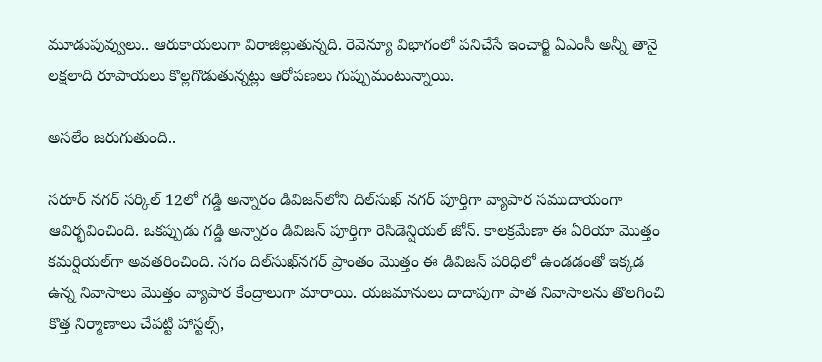మూడుపువ్వులు.. ఆరుకాయలుగా విరాజిల్లుతున్నది. రెవెన్యూ విభాగంలో పనిచేసే ఇంచార్జి ఏఎంసీ అన్నీ తానై లక్షలాది రూపాయలు కొల్లగొడుతున్నట్లు ఆరోపణలు గుప్పుమంటున్నాయి.

అసలేం జరుగుతుంది..

సరూర్ నగర్ సర్కిల్ 12లో గడ్డి అన్నారం డివిజన్‌లోని దిల్‌సుఖ్ నగర్ పూర్తిగా వ్యాపార సముదాయంగా ఆవిర్భవించింది. ఒకప్పుడు గడ్డి అన్నారం డివిజన్ పూర్తిగా రెసిడెన్షియల్ జోన్. కాలక్రమేణా ఈ ఏరియా మొత్తం కమర్షియల్‌గా అవతరించింది. సగం దిల్‌సుఖ్‌నగర్ ప్రాంతం మొత్తం ఈ డివిజన్ పరిధిలో ఉండడంతో ఇక్కడ ఉన్న నివాసాలు మొత్తం వ్యాపార కేంద్రాలుగా మారాయి. యజమానులు దాదాపుగా పాత నివాసాలను తొలగించి కొత్త నిర్మాణాలు చేపట్టి హాస్టల్స్,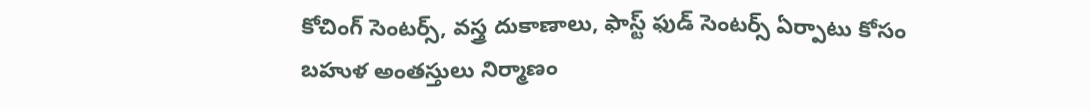కోచింగ్ సెంటర్స్, వస్త్ర దుకాణాలు, ఫాస్ట్ ఫుడ్ సెంటర్స్ ఏర్పాటు కోసం బహుళ అంతస్తులు నిర్మాణం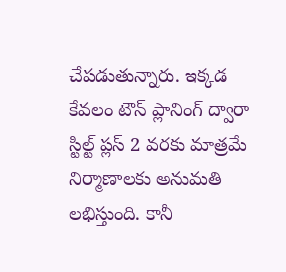చేపడుతున్నారు. ఇక్కడ కేవలం టౌన్ ప్లానింగ్ ద్వారా స్టిల్ట్ ప్లస్ 2 వరకు మాత్రమే నిర్మాణాలకు అనుమతి లభిస్తుంది. కానీ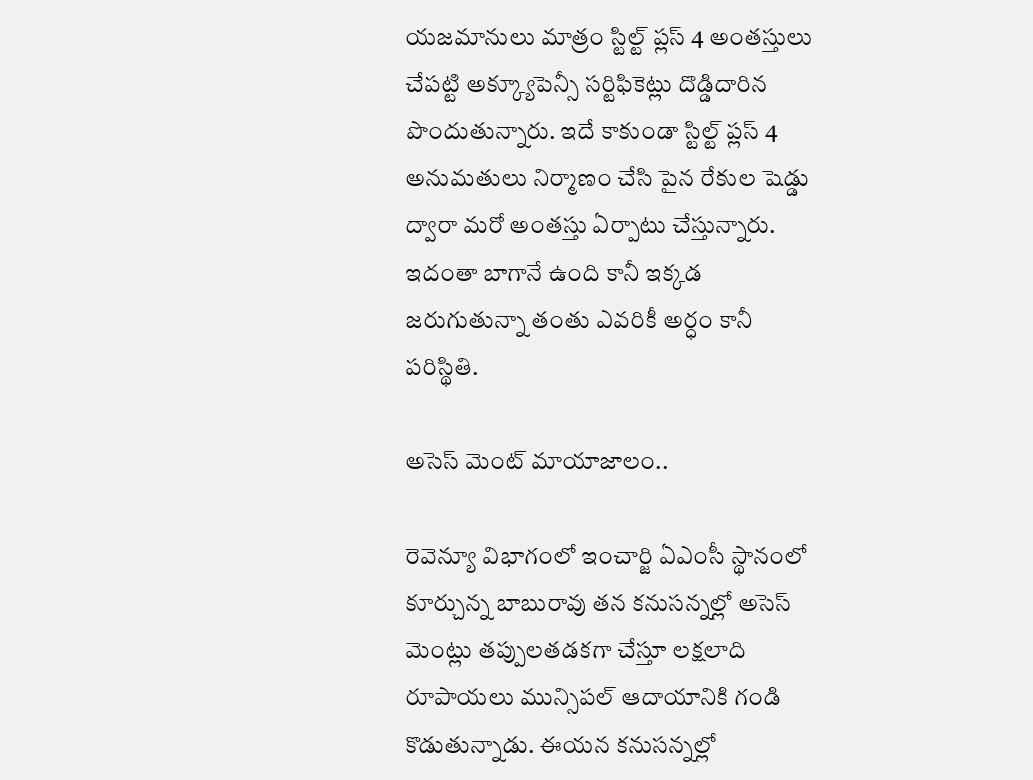యజమానులు మాత్రం స్టిల్ట్ ప్లస్ 4 అంతస్తులు చేపట్టి అక్క్యూపెన్సీ సర్టిఫికెట్లు దొడ్డిదారిన పొందుతున్నారు. ఇదే కాకుండా స్టిల్ట్ ప్లస్ 4 అనుమతులు నిర్మాణం చేసి పైన రేకుల షెడ్డు ద్వారా మరో అంతస్తు ఏర్పాటు చేస్తున్నారు. ఇదంతా బాగానే ఉంది కానీ ఇక్కడ జరుగుతున్నా తంతు ఎవరికీ అర్ధం కానీ పరిస్థితి.

అసెస్ మెంట్ మాయాజాలం..

రెవెన్యూ విభాగంలో ఇంచార్జి ఏఎంసీ స్థానంలో కూర్చున్న బాబురావు తన కనుసన్నల్లో అసెస్ మెంట్లు తప్పులతడకగా చేస్తూ లక్షలాది రూపాయలు మున్సిపల్ ఆదాయానికి గండి కొడుతున్నాడు. ఈయన కనుసన్నల్లో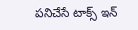పనిచేసే టాక్స్ ఇన్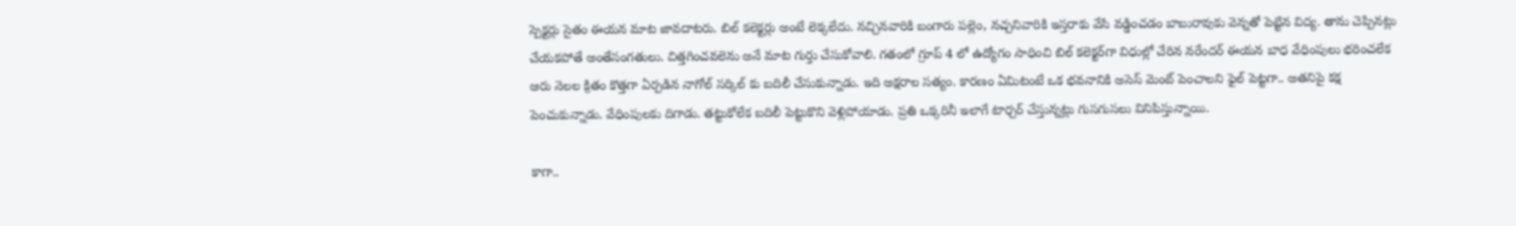స్పెక్టర్లు సైతం ఈయన మాట జావదాటరు. బిల్ కలెక్టర్లు అంటే లెక్కలేదు. నచ్చినవారికి బంగారు పల్లెం, నచ్చనివారికి ఇస్తరాకు వేసి వడ్డించడం బాబురావుకు వెన్నతో పెట్టిన విద్య. తాను చెప్పినట్లు చేయకపోతే అంతేసంగతులు. చిత్తగించవలెను అనే మాట గుర్తు చేసుకోవాలి. గతంలో గ్రూప్ 4 లో ఉద్యోగం సాధించి బిల్ కలెక్టర్‌గా విధుల్లో చేరిన నరేందర్ ఈయన బాధ వేధింపులు భరించలేక ఆరు నెలల క్రితం కొత్తగా ఏర్పడిన నాగోల్ సర్కిల్ కు బదిలీ చేసుకున్నాడు. ఇది అక్షరాల సత్యం. కారణం ఏమిటంటే ఒక భవనానికి అసెస్ మెంట్ పెంచాలని ఫైల్ పెట్టగా.. అతనిపై కక్ష పెంచుకున్నాడు. వేధింపులకు దిగాడు. తట్టుకోలేక బదిలీ పెట్టుకొని వెళ్లిపోయాడు. ప్రతి ఒక్కరినీ ఇలాగే టార్చర్ చేస్తున్నట్లు గుసగుసలు వినిపిస్తున్నాయి.

కాగా..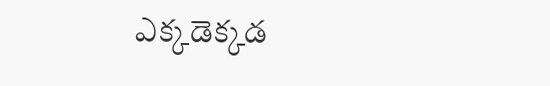ఎక్కడెక్కడ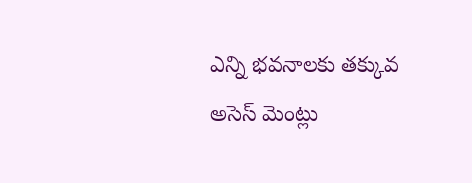ఎన్ని భవనాలకు తక్కువ అసెస్ మెంట్లు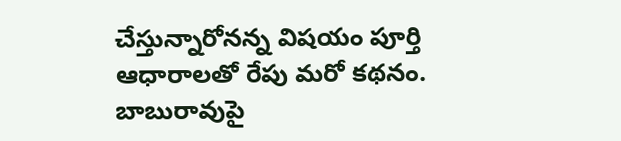చేస్తున్నారోనన్న విషయం పూర్తి ఆధారాలతో రేపు మరో కథనం. బాబురావుపై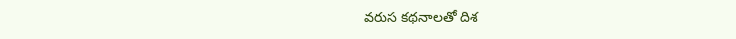వరుస కథనాలతో దిశ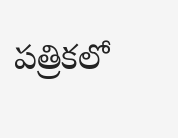పత్రికలో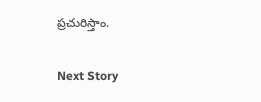ప్రచురిస్తాం.

Next Story